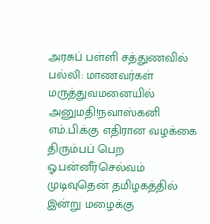அரசுப் பள்ளி சத்துணவில் பல்லி: மாணவர்கள் மருத்துவமனையில் அனுமதி!நவாஸ்கனி எம்.பி.க்கு எதிரான வழக்கை திரும்பப் பெற ஓ.பன்னீர்செல்வம் முடிவுதென் தமிழகத்தில் இன்று மழைக்கு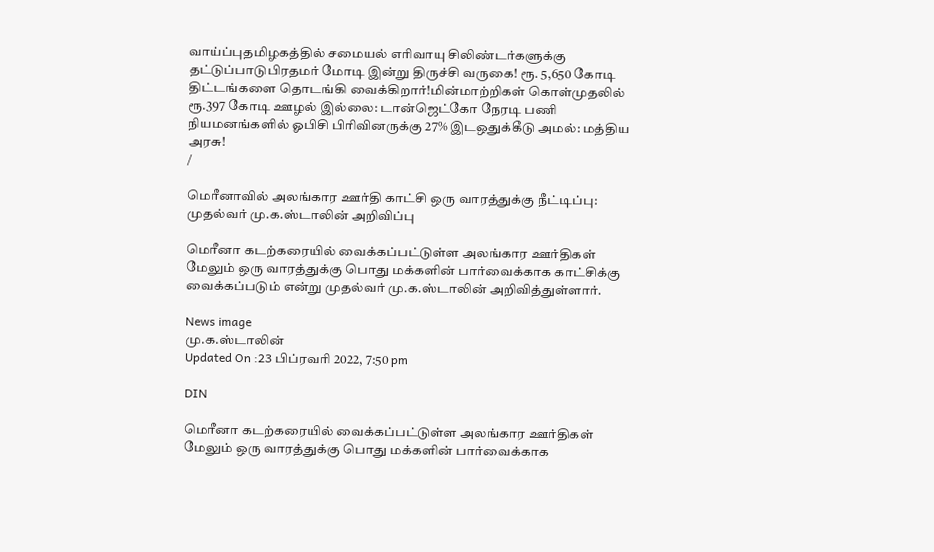வாய்ப்புதமிழகத்தில் சமையல் எரிவாயு சிலிண்டர்களுக்கு தட்டுப்பாடுபிரதமர் மோடி இன்று திருச்சி வருகை! ரூ. 5,650 கோடி திட்டங்களை தொடங்கி வைக்கிறார்!மின்மாற்றிகள் கொள்முதலில் ரூ.397 கோடி ஊழல் இல்லை: டான்ஜெட்கோ நேரடி பணி நியமனங்களில் ஓபிசி பிரிவினருக்கு 27% இடஒதுக்கீடு அமல்: மத்திய அரசு!
/

மெரீனாவில் அலங்கார ஊர்தி காட்சி ஒரு வாரத்துக்கு நீட்டிப்பு: முதல்வர் மு.க.ஸ்டாலின் அறிவிப்பு

மெரீனா கடற்கரையில் வைக்கப்பட்டுள்ள அலங்கார ஊர்திகள் மேலும் ஒரு வாரத்துக்கு பொது மக்களின் பார்வைக்காக காட்சிக்கு வைக்கப்படும் என்று முதல்வர் மு.க.ஸ்டாலின் அறிவித்துள்ளார்.

News image
மு.க.ஸ்டாலின்
Updated On :23 பிப்ரவரி 2022, 7:50 pm

DIN

மெரீனா கடற்கரையில் வைக்கப்பட்டுள்ள அலங்கார ஊர்திகள் மேலும் ஒரு வாரத்துக்கு பொது மக்களின் பார்வைக்காக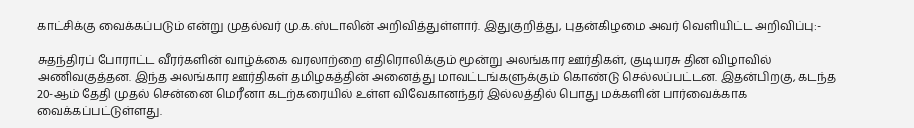காட்சிக்கு வைக்கப்படும் என்று முதல்வர் மு.க.ஸ்டாலின் அறிவித்துள்ளார். இதுகுறித்து, புதன்கிழமை அவர் வெளியிட்ட அறிவிப்பு:-

சுதந்திரப் போராட்ட வீரர்களின் வாழ்க்கை வரலாற்றை எதிரொலிக்கும் மூன்று அலங்கார ஊர்திகள், குடியரசு தின விழாவில் அணிவகுத்தன. இந்த அலங்கார ஊர்திகள் தமிழகத்தின் அனைத்து மாவட்டங்களுக்கும் கொண்டு செல்லப்பட்டன. இதன்பிறகு, கடந்த 20-ஆம் தேதி முதல் சென்னை மெரீனா கடற்கரையில் உள்ள விவேகானந்தர் இல்லத்தில் பொது மக்களின் பார்வைக்காக வைக்கப்பட்டுள்ளது.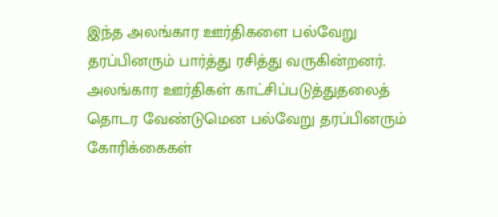இந்த அலங்கார ஊர்திகளை பல்வேறு தரப்பினரும் பார்த்து ரசித்து வருகின்றனர். அலங்கார ஊர்திகள் காட்சிப்படுத்துதலைத் தொடர வேண்டுமென பல்வேறு தரப்பினரும் கோரிக்கைகள்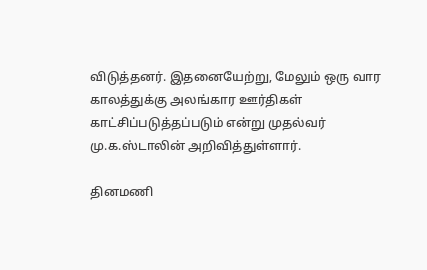விடுத்தனர். இதனையேற்று, மேலும் ஒரு வார காலத்துக்கு அலங்கார ஊர்திகள் காட்சிப்படுத்தப்படும் என்று முதல்வர் மு.க.ஸ்டாலின் அறிவித்துள்ளார்.

தினமணி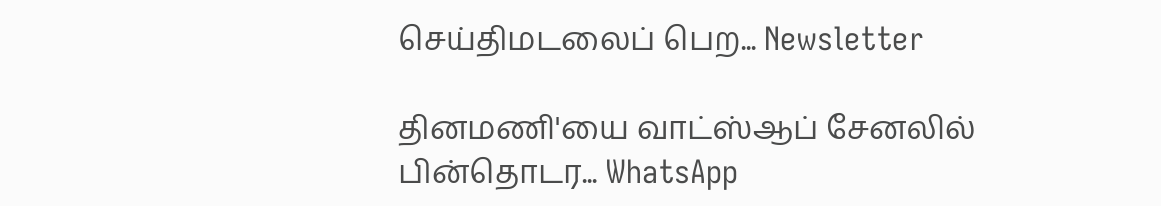செய்திமடலைப் பெற... Newsletter

தினமணி'யை வாட்ஸ்ஆப் சேனலில் பின்தொடர... WhatsApp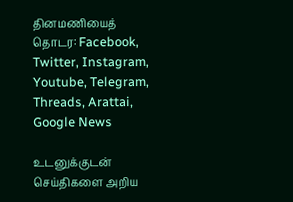தினமணியைத் தொடர: Facebook, Twitter, Instagram, Youtube, Telegram, Threads, Arattai, Google News

உடனுக்குடன் செய்திகளை அறிய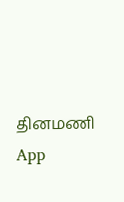தினமணி App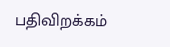பதிவிறக்கம்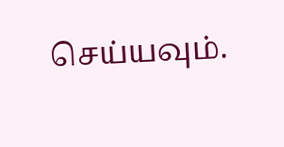செய்யவும்.